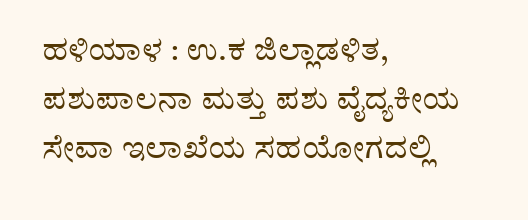ಹಳಿಯಾಳ : ಉ.ಕ ಜಿಲ್ಲಾಡಳಿತ, ಪಶುಪಾಲನಾ ಮತ್ತು ಪಶು ವೈದ್ಯಕೀಯ ಸೇವಾ ಇಲಾಖೆಯ ಸಹಯೋಗದಲ್ಲಿ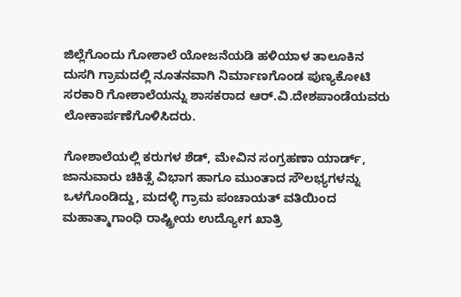ಜಿಲ್ಲೆಗೊಂದು ಗೋಶಾಲೆ ಯೋಜನೆಯಡಿ ಹಳಿಯಾಳ ತಾಲೂಕಿನ ದುಸಗಿ ಗ್ರಾಮದಲ್ಲಿ ನೂತನವಾಗಿ ನಿರ್ಮಾಣಗೊಂಡ ಪುಣ್ಯಕೋಟಿ ಸರಕಾರಿ ಗೋಶಾಲೆಯನ್ನು ಶಾಸಕರಾದ ಆರ್.ವಿ.ದೇಶಪಾಂಡೆಯವರು ಲೋಕಾರ್ಪಣೆಗೊಳಿಸಿದರು.

ಗೋಶಾಲೆಯಲ್ಲಿ ಕರುಗಳ ಶೆಡ್, ಮೇವಿನ ಸಂಗ್ರಹಣಾ ಯಾರ್ಡ್, ಜಾನುವಾರು ಚಿಕಿತ್ಸೆ ವಿಭಾಗ ಹಾಗೂ ಮುಂತಾದ ಸೌಲಭ್ಯಗಳನ್ನು ಒಳಗೊಂಡಿದ್ದು, ಮದಳ್ಳಿ ಗ್ರಾಮ ಪಂಚಾಯತ್ ವತಿಯಿಂದ ಮಹಾತ್ಮಾಗಾಂಧಿ ರಾಷ್ಟ್ರೀಯ ಉದ್ಯೋಗ ಖಾತ್ರಿ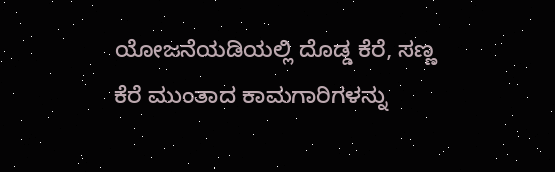ಯೋಜನೆಯಡಿಯಲ್ಲಿ ದೊಡ್ಡ ಕೆರೆ, ಸಣ್ಣ ಕೆರೆ ಮುಂತಾದ ಕಾಮಗಾರಿಗಳನ್ನು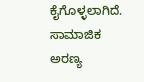ಕೈಗೊಳ್ಳಲಾಗಿದೆ. ಸಾಮಾಜಿಕ ಅರಣ್ಯ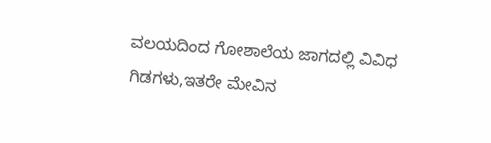ವಲಯದಿಂದ ಗೋಶಾಲೆಯ ಜಾಗದಲ್ಲಿ ವಿವಿಧ ಗಿಡಗಳು,ಇತರೇ ಮೇವಿನ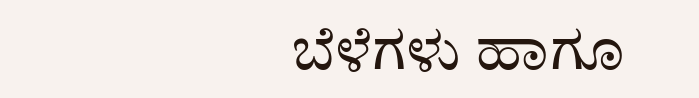ಬೆಳೆಗಳು ಹಾಗೂ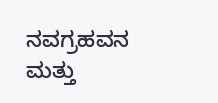ನವಗ್ರಹವನ ಮತ್ತು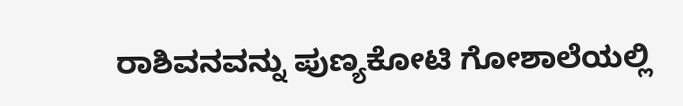ರಾಶಿವನವನ್ನು ಪುಣ್ಯಕೋಟಿ ಗೋಶಾಲೆಯಲ್ಲಿ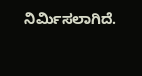ನಿರ್ಮಿಸಲಾಗಿದೆ.